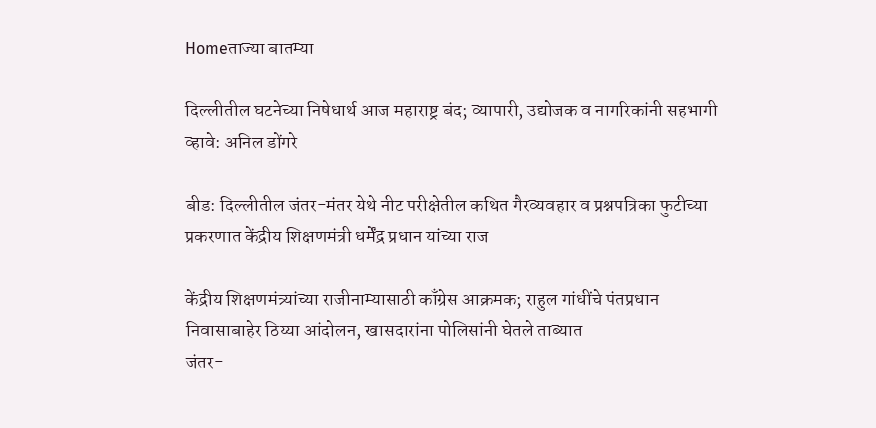Homeताज्या बातम्या

दिल्लीतील घटनेच्या निषेधार्थ आज महाराष्ट्र बंद; व्यापारी, उद्योजक व नागरिकांनी सहभागी व्हावे: अनिल डोंगरे

बीड: दिल्लीतील जंतर-मंतर येथे नीट परीक्षेतील कथित गैरव्यवहार व प्रश्नपत्रिका फुटीच्या प्रकरणात केंद्रीय शिक्षणमंत्री धर्मेंद्र प्रधान यांच्या राज

केंद्रीय शिक्षणमंत्र्यांच्या राजीनाम्यासाठी काँग्रेस आक्रमक; राहुल गांधींचे पंतप्रधान निवासाबाहेर ठिय्या आंदोलन, खासदारांना पोलिसांनी घेतले ताब्यात
जंतर-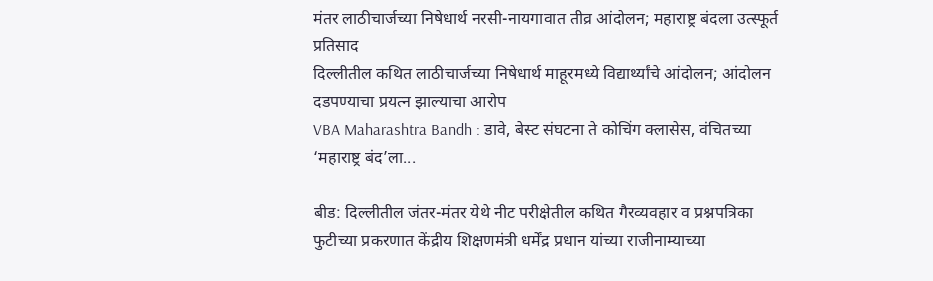मंतर लाठीचार्जच्या निषेधार्थ नरसी-नायगावात तीव्र आंदोलन; महाराष्ट्र बंदला उत्स्फूर्त प्रतिसाद
दिल्लीतील कथित लाठीचार्जच्या निषेधार्थ माहूरमध्ये विद्यार्थ्यांचे आंदोलन; आंदोलन दडपण्याचा प्रयत्न झाल्याचा आरोप
VBA Maharashtra Bandh : डावे, बेस्ट संघटना ते कोचिंग क्लासेस, वंचितच्या  ‘महाराष्ट्र बंद’ला...

बीड: दिल्लीतील जंतर-मंतर येथे नीट परीक्षेतील कथित गैरव्यवहार व प्रश्नपत्रिका फुटीच्या प्रकरणात केंद्रीय शिक्षणमंत्री धर्मेंद्र प्रधान यांच्या राजीनाम्याच्या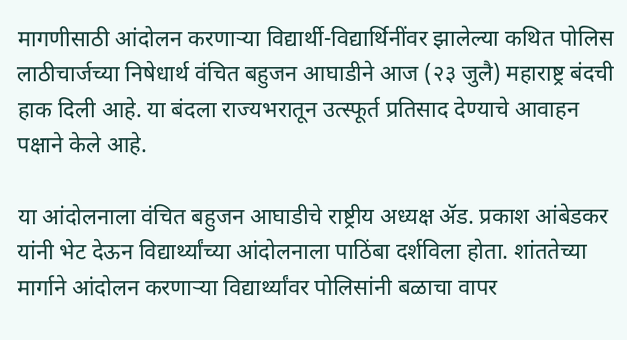मागणीसाठी आंदोलन करणार्‍या विद्यार्थी-विद्यार्थिनींवर झालेल्या कथित पोलिस लाठीचार्जच्या निषेधार्थ वंचित बहुजन आघाडीने आज (२३ जुलै) महाराष्ट्र बंदची हाक दिली आहे. या बंदला राज्यभरातून उत्स्फूर्त प्रतिसाद देण्याचे आवाहन पक्षाने केले आहे.

या आंदोलनाला वंचित बहुजन आघाडीचे राष्ट्रीय अध्यक्ष ॲड. प्रकाश आंबेडकर यांनी भेट देऊन विद्यार्थ्यांच्या आंदोलनाला पाठिंबा दर्शविला होता. शांततेच्या मार्गाने आंदोलन करणार्‍या विद्यार्थ्यांवर पोलिसांनी बळाचा वापर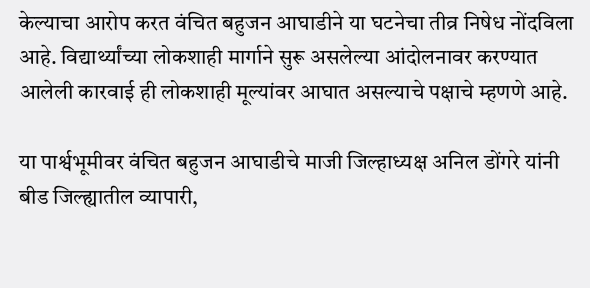केल्याचा आरोप करत वंचित बहुजन आघाडीने या घटनेचा तीव्र निषेध नोंदविला आहे. विद्यार्थ्यांच्या लोकशाही मार्गाने सुरू असलेल्या आंदोलनावर करण्यात आलेली कारवाई ही लोकशाही मूल्यांवर आघात असल्याचे पक्षाचे म्हणणे आहे.

या पार्श्वभूमीवर वंचित बहुजन आघाडीचे माजी जिल्हाध्यक्ष अनिल डोंगरे यांनी बीड जिल्ह्यातील व्यापारी,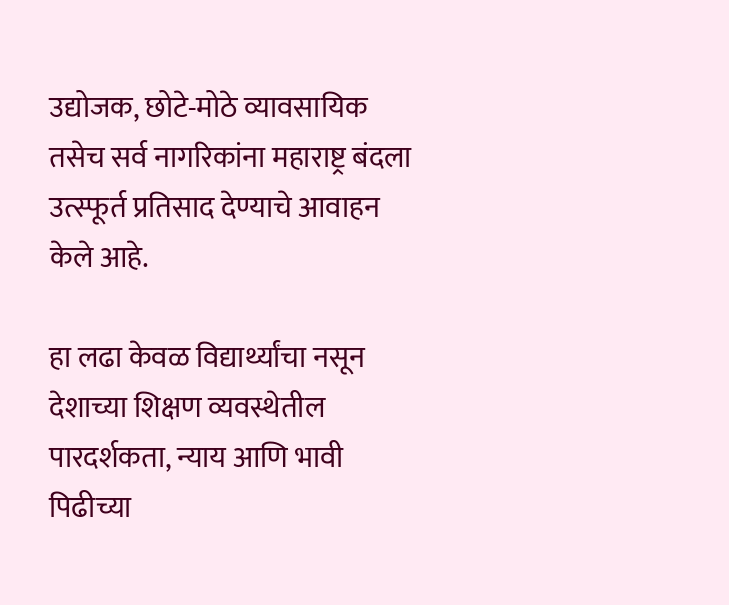उद्योजक, छोटे-मोठे व्यावसायिक तसेच सर्व नागरिकांना महाराष्ट्र बंदला उत्स्फूर्त प्रतिसाद देण्याचे आवाहन केले आहे.

हा लढा केवळ विद्यार्थ्यांचा नसून देशाच्या शिक्षण व्यवस्थेतील पारदर्शकता, न्याय आणि भावी पिढीच्या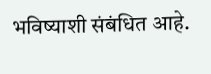भविष्याशी संबंधित आहे.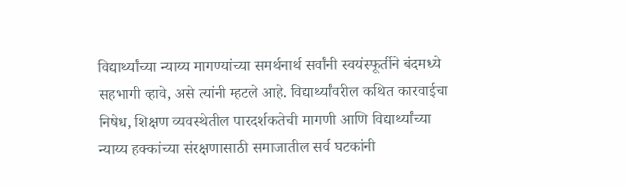विद्यार्थ्यांच्या न्याय्य मागण्यांच्या समर्थनार्थ सर्वांनी स्वयंस्फूर्तीने बंदमध्ये सहभागी व्हावे, असे त्यांनी म्हटले आहे. विद्यार्थ्यांवरील कथित कारवाईचा निषेध, शिक्षण व्यवस्थेतील पारदर्शकतेची मागणी आणि विद्यार्थ्यांच्या न्याय्य हक्कांच्या संरक्षणासाठी समाजातील सर्व घटकांनी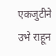एकजुटीने उभे राहून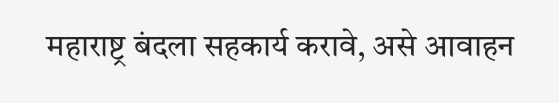महाराष्ट्र बंदला सहकार्य करावे, असे आवाहन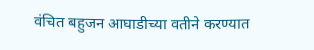वंचित बहुजन आघाडीच्या वतीने करण्यात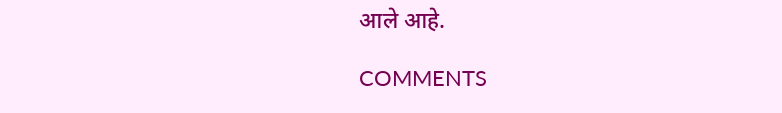आले आहे.

COMMENTS